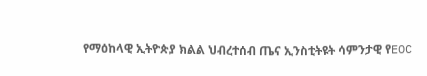የማዕከላዊ ኢትዮጵያ ክልል ህብረተሰብ ጤና ኢንስቲትዩት ሳምንታዊ የEOC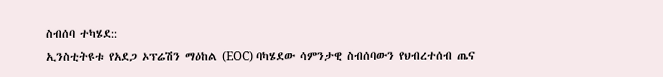ስብሰባ ተካሄደ::
ኢንስቲትዩቱ የአደጋ ኦፕሬሽን ማዕከል (EOC) ባካሄደው ሳምንታዊ ስብሰባውን የህብረተሰብ ጤና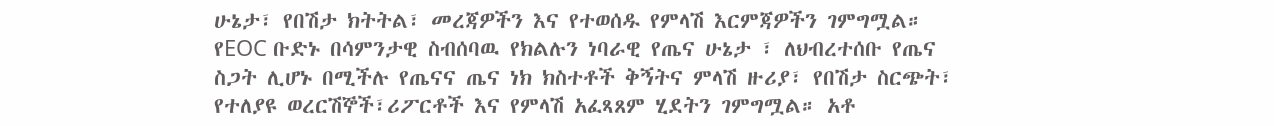ሁኔታ፣ የበሽታ ክትትል፣ መረጃዎችን እና የተወሰዱ የምላሽ እርምጃዎችን ገምግሟል። የEOC ቡድኑ በሳምንታዊ ስብሰባዉ የክልሉን ነባራዊ የጤና ሁኔታ ፣ ለህብረተሰቡ የጤና ስጋት ሊሆኑ በሚችሉ የጤናና ጤና ነክ ክስተቶች ቅኝትና ምላሽ ዙሪያ፣ የበሽታ ስርጭት፣ የተለያዩ ወረርሽኞች፣ሪፖርቶች እና የምላሽ አፈጻጸም ሂደትን ገምግሟል። አቶ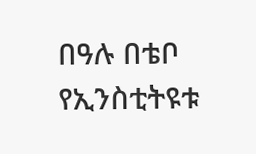በዓሉ በቴቦ የኢንስቲትዩቱ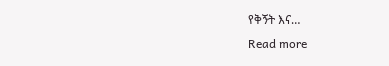የቅኝት እና…
Read more